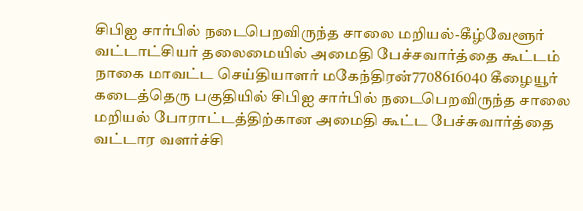சிபிஐ சார்பில் நடைபெறவிருந்த சாலை மறியல்-கீழ்வேளூர் வட்டாட்சியர் தலைமையில் அமைதி பேச்சவார்த்தை கூட்டம்
நாகை மாவட்ட செய்தியாளர் மகேந்திரன்7708616040 கீழையூர் கடைத்தெரு பகுதியில் சிபிஐ சார்பில் நடைபெறவிருந்த சாலை மறியல் போராட்டத்திற்கான அமைதி கூட்ட பேச்சுவார்த்தை வட்டார வளர்ச்சி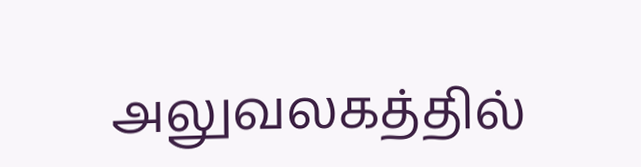அலுவலகத்தில்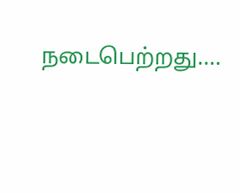நடைபெற்றது.…